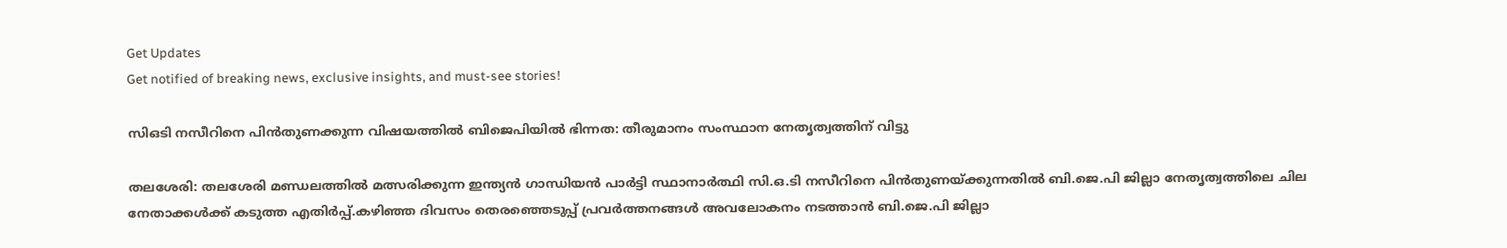Get Updates
Get notified of breaking news, exclusive insights, and must-see stories!

സിഒടി നസീറിനെ പിൻതുണക്കുന്ന വിഷയത്തിൽ ബിജെപിയിൽ ഭിന്നത: തീരുമാനം സംസ്ഥാന നേതൃത്വത്തിന് വിട്ടു

തലശേരി: തലശേരി മണ്ഡലത്തിൽ മത്സരിക്കുന്ന ഇന്ത്യൻ ഗാന്ധിയൻ പാർട്ടി സ്ഥാനാർത്ഥി സി.ഒ.ടി നസീറിനെ പിൻതുണയ്ക്കുന്നതിൽ ബി.ജെ.പി ജില്ലാ നേതൃത്വത്തിലെ ചില നേതാക്കൾക്ക് കടുത്ത എതിർപ്പ്.കഴിഞ്ഞ ദിവസം തെരഞ്ഞെടുപ്പ് പ്രവർത്തനങ്ങൾ അവലോകനം നടത്താൻ ബി.ജെ.പി ജില്ലാ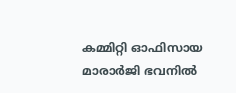കമ്മിറ്റി ഓഫിസായ മാരാർജി ഭവനിൽ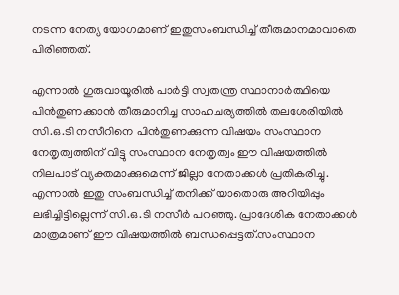നടന്ന നേത്യ യോഗമാണ് ഇതുസംബന്ധിച്ച് തീരുമാനമാവാതെ പിരിഞ്ഞത്.

എന്നാൽ ഗുരുവായൂരിൽ പാർട്ടി സ്വതന്ത്ര സ്ഥാനാർത്ഥിയെ പിൻതുണക്കാൻ തീരുമാനിച്ച സാഹചര്യത്തിൽ തലശേരിയിൽ സി.ഒ.ടി നസീറിനെ പിൻതുണക്കുന്ന വിഷയം സംസ്ഥാന നേതൃത്വത്തിന് വിട്ടു സംസ്ഥാന നേതൃത്വം ഈ വിഷയത്തിൽ നിലപാട് വ്യക്തമാക്കുമെന്ന് ജില്ലാ നേതാക്കൾ പ്രതികരിച്ചു. എന്നാൽ ഇതു സംബന്ധിച്ച് തനിക്ക് യാതൊരു അറിയിപ്പും ലഭിച്ചിട്ടില്ലെന്ന് സി.ഒ.ടി നസീർ പറഞ്ഞു. പ്രാദേശിക നേതാക്കൾ മാത്രമാണ് ഈ വിഷയത്തിൽ ബന്ധപ്പെട്ടത്.സംസ്ഥാന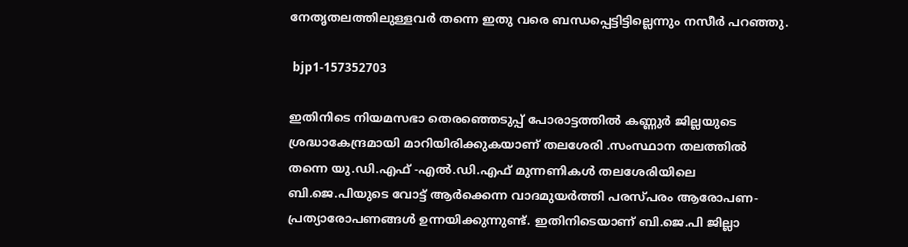നേതൃതലത്തിലുള്ളവർ തന്നെ ഇതു വരെ ബന്ധപ്പെട്ടിട്ടില്ലെന്നും നസീർ പറഞ്ഞു.

 bjp1-157352703

ഇതിനിടെ നിയമസഭാ തെരഞ്ഞെടുപ്പ് പോരാട്ടത്തിൽ കണ്ണുർ ജില്ലയുടെ ശ്രദ്ധാകേന്ദ്രമായി മാറിയിരിക്കുകയാണ് തലശേരി .സംസ്ഥാന തലത്തിൽ തന്നെ യു.ഡി.എഫ് -എൽ.ഡി.എഫ് മുന്നണികൾ തലശേരിയിലെ ബി.ജെ.പിയുടെ വോട്ട് ആർക്കെന്ന വാദമുയർത്തി പരസ്പരം ആരോപണ- പ്രത്യാരോപണങ്ങൾ ഉന്നയിക്കുന്നുണ്ട്. ഇതിനിടെയാണ് ബി.ജെ.പി ജില്ലാ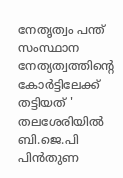നേതൃത്വം പന്ത് സംസ്ഥാന നേത്യത്വത്തിൻ്റെ കോർട്ടിലേക്ക് തട്ടിയത് ' തലശേരിയിൽ ബി.ജെ.പി പിൻതുണ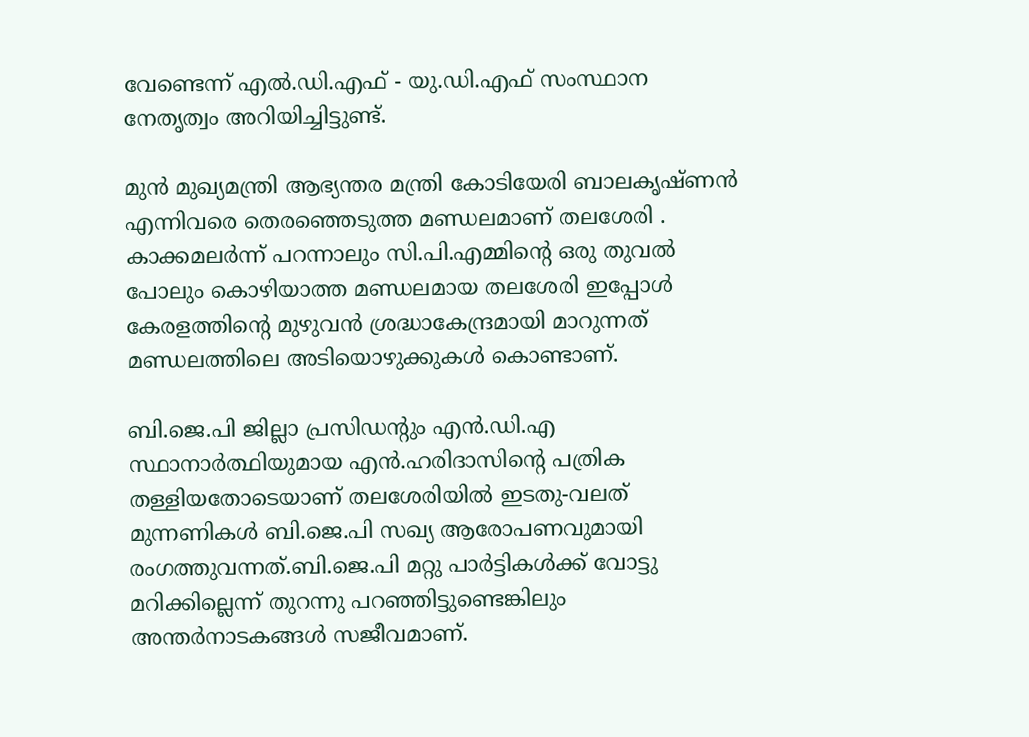വേണ്ടെന്ന് എൽ.ഡി.എഫ് - യു.ഡി.എഫ് സംസ്ഥാന നേതൃത്വം അറിയിച്ചിട്ടുണ്ട്.

മുൻ മുഖ്യമന്ത്രി ആഭ്യന്തര മന്ത്രി കോടിയേരി ബാലകൃഷ്ണൻ എന്നിവരെ തെരഞ്ഞെടുത്ത മണ്ഡലമാണ് തലശേരി . കാക്കമലർന്ന് പറന്നാലും സി.പി.എമ്മിന്റെ ഒരു തുവൽ പോലും കൊഴിയാത്ത മണ്ഡലമായ തലശേരി ഇപ്പോൾ കേരളത്തിന്റെ മുഴുവൻ ശ്രദ്ധാകേന്ദ്രമായി മാറുന്നത് മണ്ഡലത്തിലെ അടിയൊഴുക്കുകൾ കൊണ്ടാണ്.

ബി.ജെ.പി ജില്ലാ പ്രസിഡന്റും എൻ.ഡി.എ സ്ഥാനാർത്ഥിയുമായ എൻ.ഹരിദാസിന്റെ പത്രിക തള്ളിയതോടെയാണ് തലശേരിയിൽ ഇടതു-വലത് മുന്നണികൾ ബി.ജെ.പി സഖ്യ ആരോപണവുമായി രംഗത്തുവന്നത്.ബി.ജെ.പി മറ്റു പാർട്ടികൾക്ക് വോട്ടു മറിക്കില്ലെന്ന് തുറന്നു പറഞ്ഞിട്ടുണ്ടെങ്കിലും അന്തർനാടകങ്ങൾ സജീവമാണ്.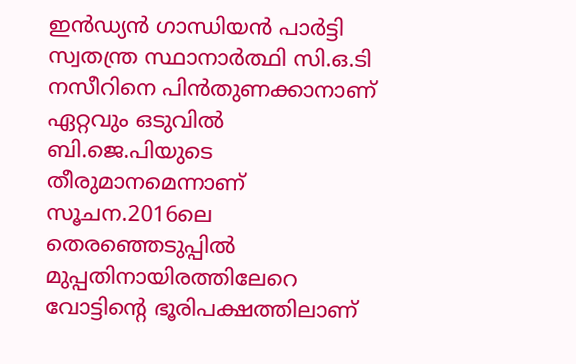ഇൻഡ്യൻ ഗാന്ധിയൻ പാർട്ടി സ്വതന്ത്ര സ്ഥാനാർത്ഥി സി.ഒ.ടി നസീറിനെ പിൻതുണക്കാനാണ് ഏറ്റവും ഒടുവിൽ ബി.ജെ.പിയുടെ തീരുമാനമെന്നാണ് സൂചന.2016ലെ തെരഞ്ഞെടുപ്പിൽ മുപ്പതിനായിരത്തിലേറെ വോട്ടിന്റെ ഭൂരിപക്ഷത്തിലാണ്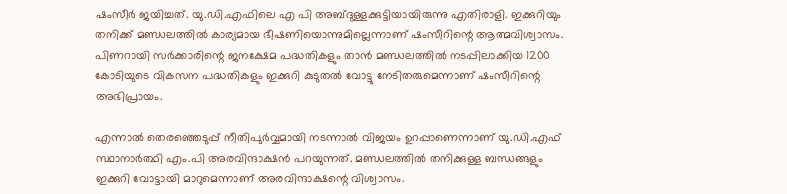ഷംസീർ ജയിച്ചത്. യു.ഡി.എഫിലെ എ പി അബ്ദുള്ളക്കുട്ടിയായിരുന്നു എതിരാളി. ഇക്കുറിയും തനിക്ക് മണ്ഡലത്തിൽ കാര്യമായ ഭീഷണിയൊന്നുമില്ലെന്നാണ് ഷംസീറിന്റെ ആത്മവിശ്വാസം. പിണറായി സർക്കാരിന്റെ ജനക്ഷേമ പദ്ധതികളും താൻ മണ്ഡലത്തിൽ നടപ്പിലാക്കിയ 1200 കോടിയുടെ വികസന പദ്ധതികളും ഇക്കുറി കുടുതൽ വോട്ടു നേടിതരുമെന്നാണ് ഷംസീറിന്റെ അഭിപ്രായം.

എന്നാൽ തെരഞ്ഞെടുപ്പ് നീതിപുർവ്വമായി നടന്നാൽ വിജയം ഉറപ്പാണെന്നാണ് യു.ഡി.എഫ് സ്ഥാനാർത്ഥി എം.പി അരവിന്ദാക്ഷൻ പറയുന്നത്. മണ്ഡലത്തിൽ തനിക്കുള്ള ബന്ധങ്ങളും ഇക്കുറി വോട്ടായി മാറുമെന്നാണ് അരവിന്ദാക്ഷന്റെ വിശ്വാസം.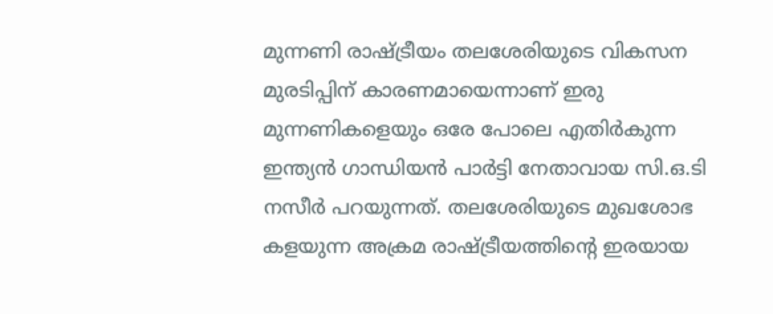മുന്നണി രാഷ്ട്രീയം തലശേരിയുടെ വികസന മുരടിപ്പിന് കാരണമായെന്നാണ് ഇരു മുന്നണികളെയും ഒരേ പോലെ എതിർകുന്ന ഇന്ത്യൻ ഗാന്ധിയൻ പാർട്ടി നേതാവായ സി.ഒ.ടി നസീർ പറയുന്നത്. തലശേരിയുടെ മുഖശോഭ കളയുന്ന അക്രമ രാഷ്ട്രീയത്തിന്റെ ഇരയായ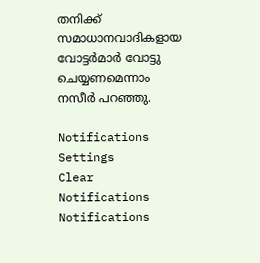തനിക്ക് സമാധാനവാദികളായ വോട്ടർമാർ വോട്ടു ചെയ്യണമെന്നാം നസീർ പറഞ്ഞു.

Notifications
Settings
Clear Notifications
Notifications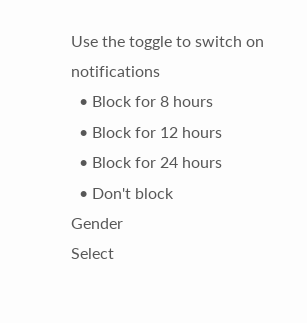Use the toggle to switch on notifications
  • Block for 8 hours
  • Block for 12 hours
  • Block for 24 hours
  • Don't block
Gender
Select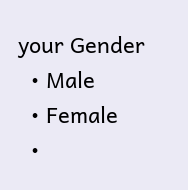your Gender
  • Male
  • Female
  •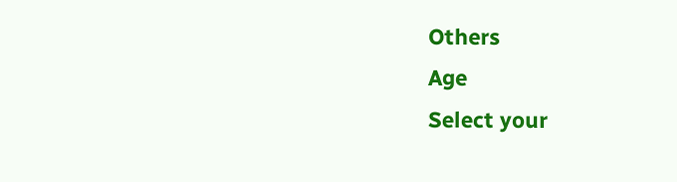Others
Age
Select your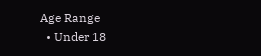Age Range
  • Under 18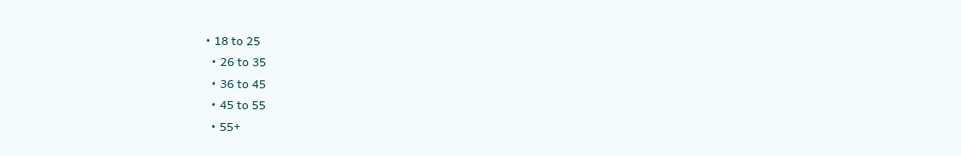• 18 to 25
  • 26 to 35
  • 36 to 45
  • 45 to 55
  • 55+